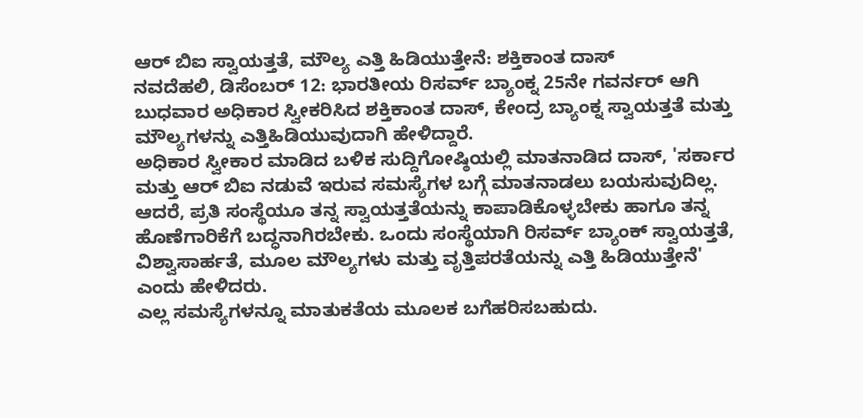ಆರ್ ಬಿಐ ಸ್ವಾಯತ್ತತೆ, ಮೌಲ್ಯ ಎತ್ತಿ ಹಿಡಿಯುತ್ತೇನೆ: ಶಕ್ತಿಕಾಂತ ದಾಸ್
ನವದೆಹಲಿ, ಡಿಸೆಂಬರ್ 12: ಭಾರತೀಯ ರಿಸರ್ವ್ ಬ್ಯಾಂಕ್ನ 25ನೇ ಗವರ್ನರ್ ಆಗಿ ಬುಧವಾರ ಅಧಿಕಾರ ಸ್ವೀಕರಿಸಿದ ಶಕ್ತಿಕಾಂತ ದಾಸ್, ಕೇಂದ್ರ ಬ್ಯಾಂಕ್ನ ಸ್ವಾಯತ್ತತೆ ಮತ್ತು ಮೌಲ್ಯಗಳನ್ನು ಎತ್ತಿಹಿಡಿಯುವುದಾಗಿ ಹೇಳಿದ್ದಾರೆ.
ಅಧಿಕಾರ ಸ್ವೀಕಾರ ಮಾಡಿದ ಬಳಿಕ ಸುದ್ದಿಗೋಷ್ಠಿಯಲ್ಲಿ ಮಾತನಾಡಿದ ದಾಸ್, 'ಸರ್ಕಾರ ಮತ್ತು ಆರ್ ಬಿಐ ನಡುವೆ ಇರುವ ಸಮಸ್ಯೆಗಳ ಬಗ್ಗೆ ಮಾತನಾಡಲು ಬಯಸುವುದಿಲ್ಲ. ಆದರೆ, ಪ್ರತಿ ಸಂಸ್ಥೆಯೂ ತನ್ನ ಸ್ವಾಯತ್ತತೆಯನ್ನು ಕಾಪಾಡಿಕೊಳ್ಳಬೇಕು ಹಾಗೂ ತನ್ನ ಹೊಣೆಗಾರಿಕೆಗೆ ಬದ್ಧನಾಗಿರಬೇಕು. ಒಂದು ಸಂಸ್ಥೆಯಾಗಿ ರಿಸರ್ವ್ ಬ್ಯಾಂಕ್ ಸ್ವಾಯತ್ತತೆ, ವಿಶ್ವಾಸಾರ್ಹತೆ, ಮೂಲ ಮೌಲ್ಯಗಳು ಮತ್ತು ವೃತ್ತಿಪರತೆಯನ್ನು ಎತ್ತಿ ಹಿಡಿಯುತ್ತೇನೆ' ಎಂದು ಹೇಳಿದರು.
ಎಲ್ಲ ಸಮಸ್ಯೆಗಳನ್ನೂ ಮಾತುಕತೆಯ ಮೂಲಕ ಬಗೆಹರಿಸಬಹುದು.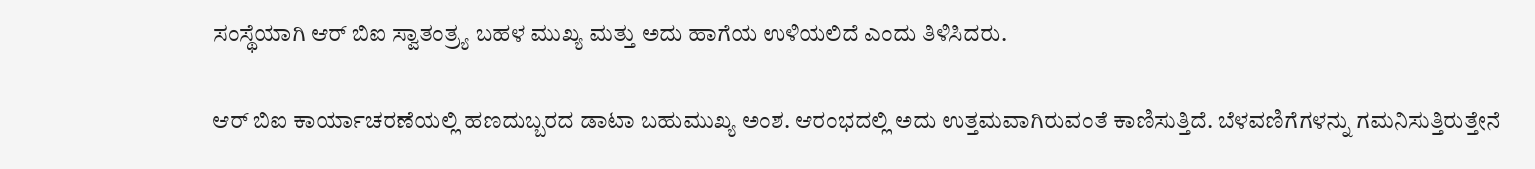ಸಂಸ್ಥೆಯಾಗಿ ಆರ್ ಬಿಐ ಸ್ವಾತಂತ್ರ್ಯ ಬಹಳ ಮುಖ್ಯ ಮತ್ತು ಅದು ಹಾಗೆಯ ಉಳಿಯಲಿದೆ ಎಂದು ತಿಳಿಸಿದರು.

ಆರ್ ಬಿಐ ಕಾರ್ಯಾಚರಣೆಯಲ್ಲಿ ಹಣದುಬ್ಬರದ ಡಾಟಾ ಬಹುಮುಖ್ಯ ಅಂಶ. ಆರಂಭದಲ್ಲಿ ಅದು ಉತ್ತಮವಾಗಿರುವಂತೆ ಕಾಣಿಸುತ್ತಿದೆ. ಬೆಳವಣಿಗೆಗಳನ್ನು ಗಮನಿಸುತ್ತಿರುತ್ತೇನೆ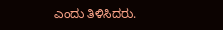ಎಂದು ತಿಳಿಸಿದರು.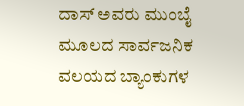ದಾಸ್ ಅವರು ಮುಂಬೈ ಮೂಲದ ಸಾರ್ವಜನಿಕ ವಲಯದ ಬ್ಯಾಂಕುಗಳ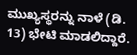ಮುಖ್ಯಸ್ಥರನ್ನು ನಾಳೆ (ಡಿ. 13) ಭೇಟಿ ಮಾಡಲಿದ್ದಾರೆ.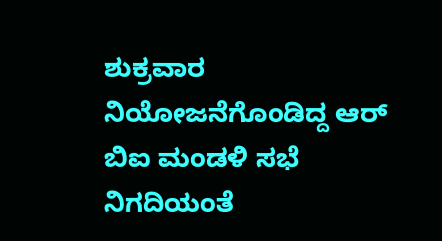ಶುಕ್ರವಾರ ನಿಯೋಜನೆಗೊಂಡಿದ್ದ ಆರ್ ಬಿಐ ಮಂಡಳಿ ಸಭೆ ನಿಗದಿಯಂತೆ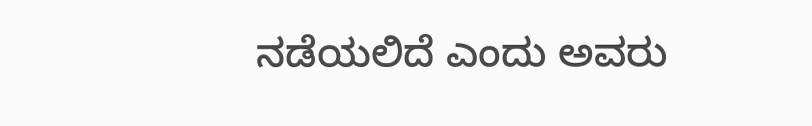ನಡೆಯಲಿದೆ ಎಂದು ಅವರು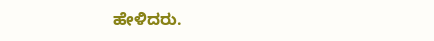ಹೇಳಿದರು.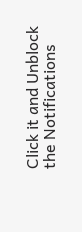Click it and Unblock the Notifications